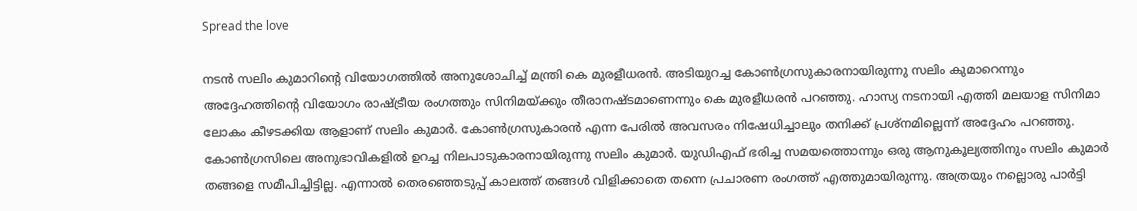Spread the love

നടന്‍ സലിം കുമാറിന്റെ വിയോഗത്തില്‍ അനുശോചിച്ച് മന്ത്രി കെ മുരളീധരന്‍. അടിയുറച്ച കോണ്‍ഗ്രസുകാരനായിരുന്നു സലിം കുമാറെന്നും അദ്ദേഹത്തിന്റെ വിയോഗം രാഷ്ട്രീയ രംഗത്തും സിനിമയ്ക്കും തീരാനഷ്ടമാണെന്നും കെ മുരളീധരന്‍ പറഞ്ഞു. ഹാസ്യ നടനായി എത്തി മലയാള സിനിമാ ലോകം കീഴടക്കിയ ആളാണ് സലിം കുമാര്‍. കോണ്‍ഗ്രസുകാരന്‍ എന്ന പേരില്‍ അവസരം നിഷേധിച്ചാലും തനിക്ക് പ്രശ്‌നമില്ലെന്ന് അദ്ദേഹം പറഞ്ഞു. കോണ്‍ഗ്രസിലെ അനുഭാവികളില്‍ ഉറച്ച നിലപാടുകാരനായിരുന്നു സലിം കുമാര്‍. യുഡിഎഫ് ഭരിച്ച സമയത്തൊന്നും ഒരു ആനുകൂല്യത്തിനും സലിം കുമാര്‍ തങ്ങളെ സമീപിച്ചിട്ടില്ല. എന്നാല്‍ തെരഞ്ഞെടുപ്പ് കാലത്ത് തങ്ങള്‍ വിളിക്കാതെ തന്നെ പ്രചാരണ രംഗത്ത് എത്തുമായിരുന്നു. അത്രയും നല്ലൊരു പാര്‍ട്ടി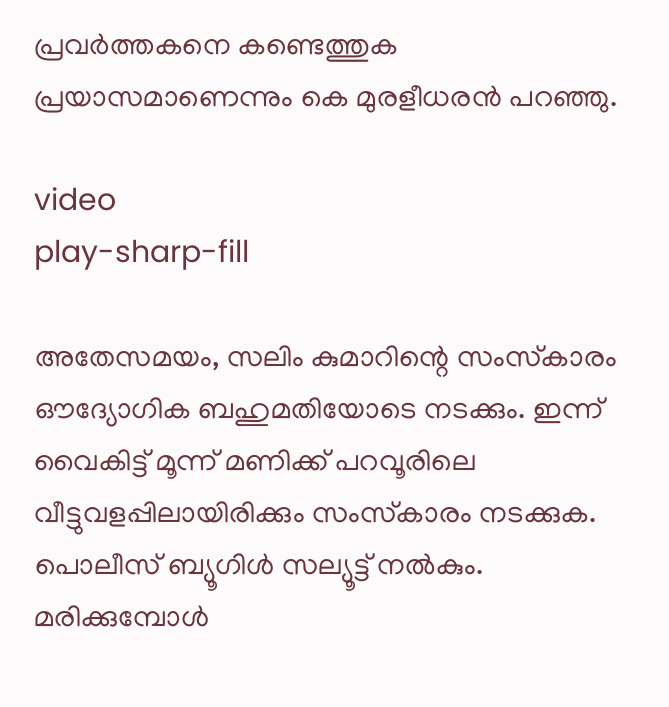പ്രവര്‍ത്തകനെ കണ്ടെത്തുക പ്രയാസമാണെന്നും കെ മുരളീധരന്‍ പറഞ്ഞു.

video
play-sharp-fill

അതേസമയം, സലിം കുമാറിന്റെ സംസ്‌കാരം ഔദ്യോഗിക ബഹുമതിയോടെ നടക്കും. ഇന്ന് വൈകിട്ട് മൂന്ന് മണിക്ക് പറവൂരിലെ വീട്ടുവളപ്പിലായിരിക്കും സംസ്‌കാരം നടക്കുക. പൊലീസ് ബ്യൂഗിള്‍ സല്യൂട്ട് നല്‍കും. മരിക്കുമ്പോള്‍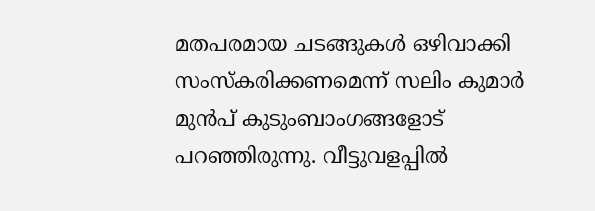മതപരമായ ചടങ്ങുകള്‍ ഒഴിവാക്കി സംസ്‌കരിക്കണമെന്ന് സലിം കുമാര്‍ മുന്‍പ് കുടുംബാംഗങ്ങളോട് പറഞ്ഞിരുന്നു. വീട്ടുവളപ്പില്‍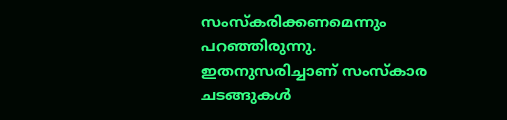സംസ്‌കരിക്കണമെന്നും പറഞ്ഞിരുന്നു. ഇതനുസരിച്ചാണ് സംസ്‌കാര ചടങ്ങുകള്‍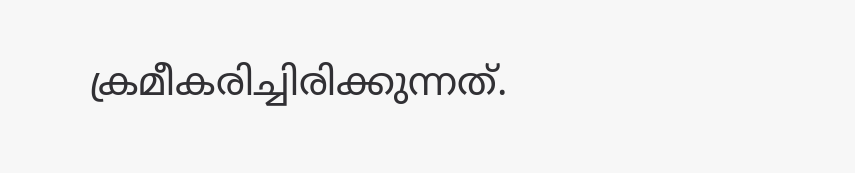ക്രമീകരിച്ചിരിക്കുന്നത്.